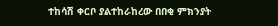ተከሳሽ ቀርቦ ያልተከራከረው በበቂ ምክንያት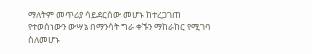ማለትም መጥሪያ ሳይደርሰው መሆኑ ከተረጋገጠ የተወሰነውን ውሣኔ በማንሳት ግራ ቀኙን ማከራከር የሚገባ ስለመሆኑ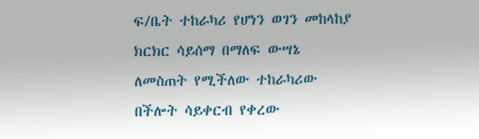ፍ/ቤት ተከራካሪ የሆነን ወገን መከላከያ ክርክር ሳይሰማ በማለፍ ውሣኔ ለመስጠት የሚችለው ተከራካሪው በችሎት ሳይቀርብ የቀረው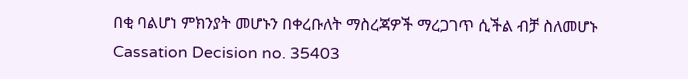በቂ ባልሆነ ምክንያት መሆኑን በቀረቡለት ማስረጃዎች ማረጋገጥ ሲችል ብቻ ስለመሆኑ
Cassation Decision no. 35403